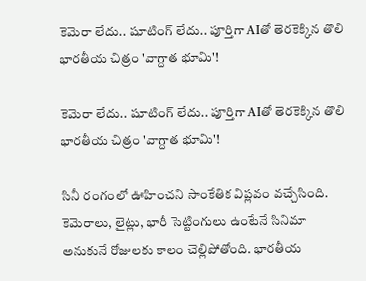కెమెరా లేదు.. షూటింగ్ లేదు.. పూర్తిగా AIతో తెరకెక్కిన తొలి భారతీయ చిత్రం 'వాగ్దాత భూమి'!

కెమెరా లేదు.. షూటింగ్ లేదు.. పూర్తిగా AIతో తెరకెక్కిన తొలి భారతీయ చిత్రం 'వాగ్దాత భూమి'!

సినీ రంగంలో ఊహించని సాంకేతిక విప్లవం వచ్చేసింది. కెమెరాలు, లైట్లు, భారీ సెట్టింగులు ఉంటేనే సినిమా అనుకునే రోజులకు కాలం చెల్లిపోతోంది. భారతీయ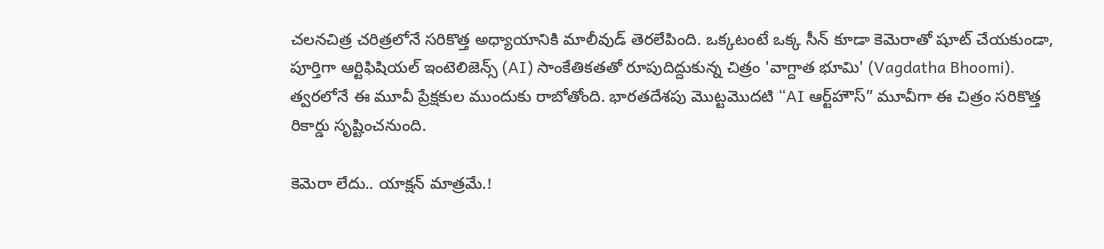చలనచిత్ర చరిత్రలోనే సరికొత్త అధ్యాయానికి మాలీవుడ్ తెరలేపింది. ఒక్కటంటే ఒక్క సీన్ కూడా కెమెరాతో షూట్ చేయకుండా, పూర్తిగా ఆర్టిఫిషియల్ ఇంటెలిజెన్స్ (AI) సాంకేతికతతో రూపుదిద్దుకున్న చిత్రం 'వాగ్దాత భూమి' (Vagdatha Bhoomi). త్వరలోనే ఈ మూవీ ప్రేక్షకుల ముందుకు రాబోతోంది. భారతదేశపు మొట్టమొదటి “AI ఆర్ట్‌హౌస్” మూవీగా ఈ చిత్రం సరికొత్త రికార్డు సృష్టించనుంది.

కెమెరా లేదు.. యాక్షన్ మాత్రమే.!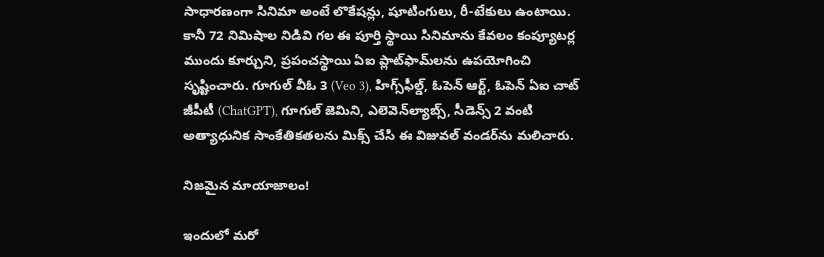సాధారణంగా సినిమా అంటే లొకేషన్లు, షూటింగులు, రీ-టేకులు ఉంటాయి. కానీ 72 నిమిషాల నిడివి గల ఈ పూర్తి స్థాయి సినిమాను కేవలం కంప్యూటర్ల ముందు కూర్చుని, ప్రపంచస్థాయి ఏఐ ప్లాట్‌ఫామ్‌లను ఉపయోగించి సృష్టించారు. గూగుల్ వీఓ 3 (Veo 3), హిగ్స్‌ఫీల్డ్, ఓపెన్ ఆర్ట్, ఓపెన్ ఏఐ చాట్ జీపీటీ (ChatGPT), గూగుల్ జెమిని, ఎలెవెన్‌ల్యాబ్స్, సీడెన్స్ 2 వంటి అత్యాధునిక సాంకేతికతలను మిక్స్ చేసి ఈ విజువల్ వండర్‌ను మలిచారు.

నిజమైన మాయాజాలం!

ఇందులో మరో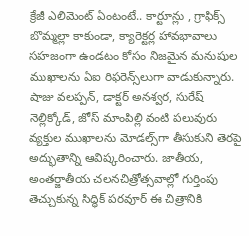క్రేజీ ఎలిమెంట్ ఏంటంటే.. కార్టూన్లు , గ్రాఫిక్స్ బొమ్మల్లా కాకుండా, క్యారెక్టర్ల హావభావాలు సహజంగా ఉండటం కోసం నిజమైన మనుషుల ముఖాలను ఏఐ రిఫరెన్స్‌లుగా వాడుకున్నారు. షాజు వలప్పన్, డాక్టర్ అనశ్వర, సురేష్ నెల్లిక్కోడ్, జోస్ మాంపిల్లి వంటి పలువురు వ్యక్తుల ముఖాలను మోడల్స్‌గా తీసుకుని తెరపై అద్భుతాన్ని ఆవిష్కరించారు. జాతీయ, అంతర్జాతీయ చలనచిత్రోత్సవాల్లో గుర్తింపు తెచ్చుకున్న సిద్ధిక్ పరవూర్ ఈ చిత్రానికి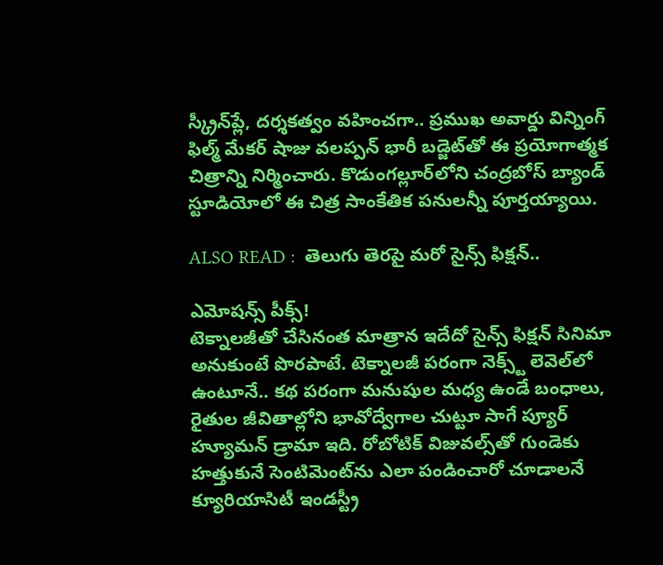స్క్రీన్‌ప్లే, దర్శకత్వం వహించగా.. ప్రముఖ అవార్డు విన్నింగ్ ఫిల్మ్ మేకర్ షాజు వలప్పన్ భారీ బడ్జెట్‌తో ఈ ప్రయోగాత్మక చిత్రాన్ని నిర్మించారు. కొడుంగల్లూర్‌లోని చంద్రబోస్ బ్యాండ్ స్టూడియోలో ఈ చిత్ర సాంకేతిక పనులన్నీ పూర్తయ్యాయి.

ALSO READ :  తెలుగు తెరపై మరో సైన్స్ ఫిక్షన్..

ఎమోషన్స్ పీక్స్!
టెక్నాలజీతో చేసినంత మాత్రాన ఇదేదో సైన్స్ ఫిక్షన్ సినిమా అనుకుంటే పొరపాటే. టెక్నాలజీ పరంగా నెక్స్ట్ లెవెల్‌లో ఉంటూనే.. కథ పరంగా మనుషుల మధ్య ఉండే బంధాలు, రైతుల జీవితాల్లోని భావోద్వేగాల చుట్టూ సాగే ప్యూర్ హ్యూమన్ డ్రామా ఇది. రోబోటిక్ విజువల్స్‌తో గుండెకు హత్తుకునే సెంటిమెంట్‌ను ఎలా పండించారో చూడాలనే క్యూరియాసిటీ ఇండస్ట్రీ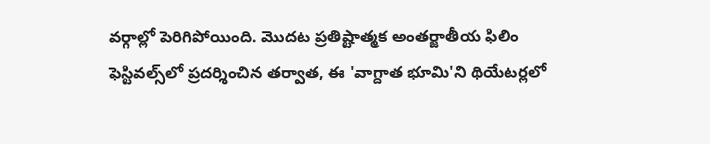వర్గాల్లో పెరిగిపోయింది. మొదట ప్రతిష్టాత్మక అంతర్జాతీయ ఫిలిం ఫెస్టివల్స్‌లో ప్రదర్శించిన తర్వాత, ఈ 'వాగ్దాత భూమి'ని థియేటర్లలో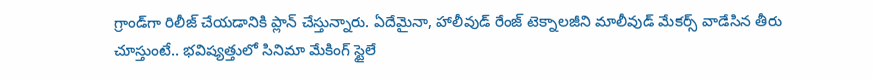గ్రాండ్‌గా రిలీజ్ చేయడానికి ప్లాన్ చేస్తున్నారు. ఏదేమైనా, హాలీవుడ్ రేంజ్ టెక్నాలజీని మాలీవుడ్ మేకర్స్ వాడేసిన తీరు చూస్తుంటే.. భవిష్యత్తులో సినిమా మేకింగ్ స్టైలే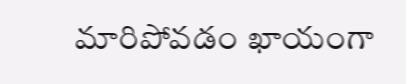మారిపోవడం ఖాయంగా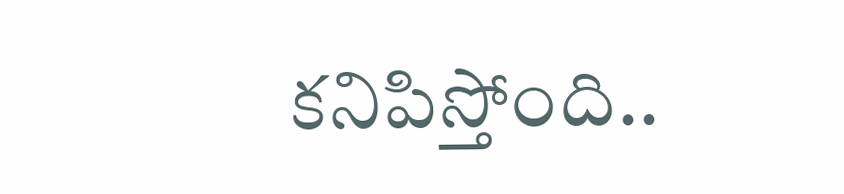కనిపిస్తోంది..